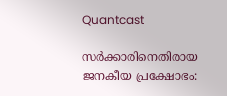Quantcast

സര്‍ക്കാരിനെതിരായ ജനകീയ പ്രക്ഷോഭം: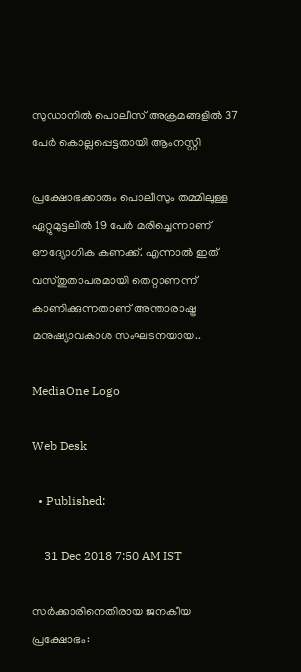സുഡാനില്‍ പൊലീസ് അക്രമങ്ങളില്‍ 37 പേര്‍ കൊല്ലപ്പെട്ടതായി ആംനസ്റ്റി

പ്രക്ഷോഭക്കാരും പൊലീസും തമ്മിലുള്ള ഏറ്റുമുട്ടലില്‍ 19 പേര്‍ മരിച്ചെന്നാണ് ഔദ്യോഗിക കണക്ക്. എന്നാല്‍ ഇത് വസ്തുതാപരമായി തെറ്റാണന്ന് കാണിക്കുന്നതാണ് അന്താരാഷ്ട്ര മനുഷ്യാവകാശ സംഘടനയായ..

MediaOne Logo

Web Desk

  • Published:

    31 Dec 2018 7:50 AM IST

സര്‍ക്കാരിനെതിരായ ജനകീയ പ്രക്ഷോഭം: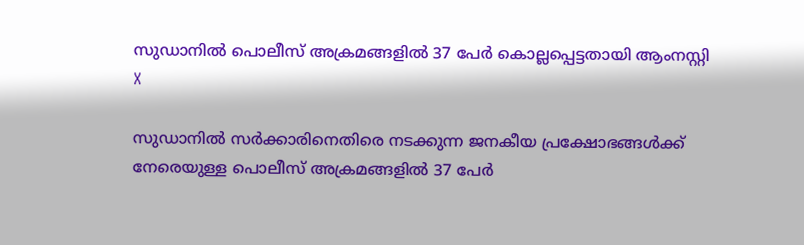സുഡാനില്‍ പൊലീസ് അക്രമങ്ങളില്‍ 37 പേര്‍ കൊല്ലപ്പെട്ടതായി ആംനസ്റ്റി
X

സുഡാനില്‍ സര്‍ക്കാരിനെതിരെ നടക്കുന്ന ജനകീയ പ്രക്ഷോഭങ്ങള്‍ക്ക് നേരെയുള്ള പൊലീസ് അക്രമങ്ങളില്‍ 37 പേര്‍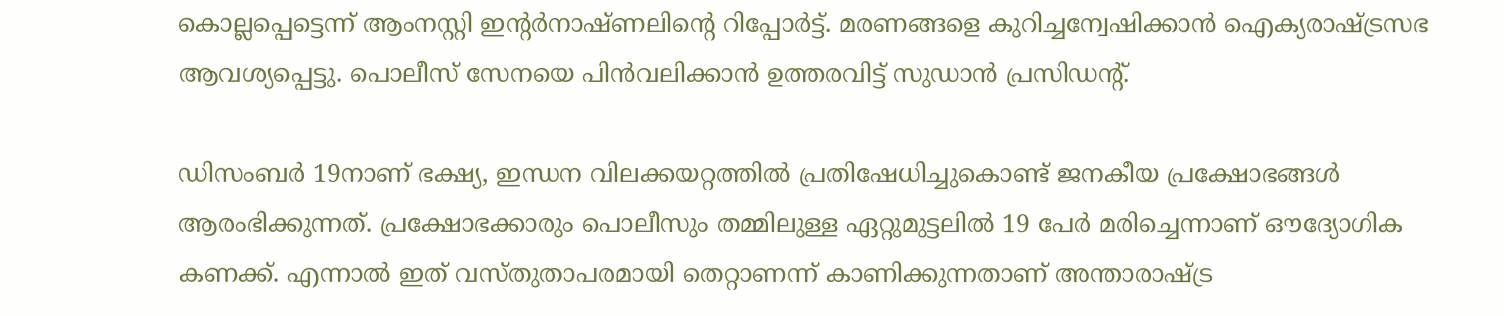കൊല്ലപ്പെട്ടെന്ന് ആംനസ്റ്റി ഇന്റര്‍നാഷ്ണലിന്റെ റിപ്പോര്‍ട്ട്. മരണങ്ങളെ കുറിച്ചന്വേഷിക്കാന്‍ ഐക്യരാഷ്ട്രസഭ ആവശ്യപ്പെട്ടു. പൊലീസ് സേനയെ പിന്‍വലിക്കാന്‍ ഉത്തരവിട്ട് സുഡാന്‍ പ്രസിഡന്റ്.

ഡിസംബര്‍ 19നാണ് ഭക്ഷ്യ, ഇന്ധന വിലക്കയറ്റത്തില്‍ പ്രതിഷേധിച്ചുകൊണ്ട് ജനകീയ പ്രക്ഷോഭങ്ങള്‍ ആരംഭിക്കുന്നത്. പ്രക്ഷോഭക്കാരും പൊലീസും തമ്മിലുള്ള ഏറ്റുമുട്ടലില്‍ 19 പേര്‍ മരിച്ചെന്നാണ് ഔദ്യോഗിക കണക്ക്. എന്നാല്‍ ഇത് വസ്തുതാപരമായി തെറ്റാണന്ന് കാണിക്കുന്നതാണ് അന്താരാഷ്ട്ര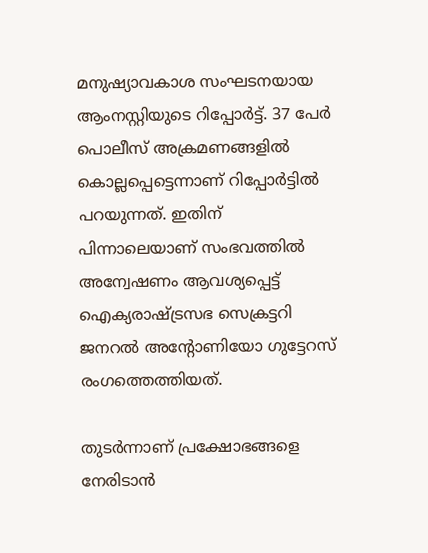മനുഷ്യാവകാശ സംഘടനയായ ആംനസ്റ്റിയുടെ റിപ്പോര്‍ട്ട്. 37 പേര്‍ പൊലീസ് അക്രമണങ്ങളില്‍ കൊല്ലപ്പെട്ടെന്നാണ് റിപ്പോര്‍ട്ടില്‍ പറയുന്നത്. ഇതിന് പിന്നാലെയാണ് സംഭവത്തില്‍ അന്വേഷണം ആവശ്യപ്പെട്ട് ഐക്യരാഷ്ട്രസഭ സെക്രട്ടറി ജനറല്‍ അന്റോണിയോ ഗുട്ടേറസ് രംഗത്തെത്തിയത്.

തുടര്‍ന്നാണ് പ്രക്ഷോഭങ്ങളെ നേരിടാന്‍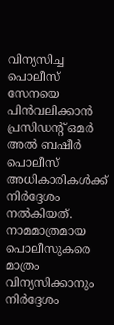വിന്യസിച്ച പൊലീസ് സേനയെ പിന്‍വലിക്കാന്‍ പ്രസിഡന്റ് ഒമര്‍ അല്‍ ബഷീര്‍ പൊലീസ് അധികാരികള്‍ക്ക് നിര്‍ദ്ദേശം നല്‍കിയത്. നാമമാത്രമായ പൊലീസുകരെ മാത്രം വിന്യസിക്കാനും നിര്‍ദ്ദേശം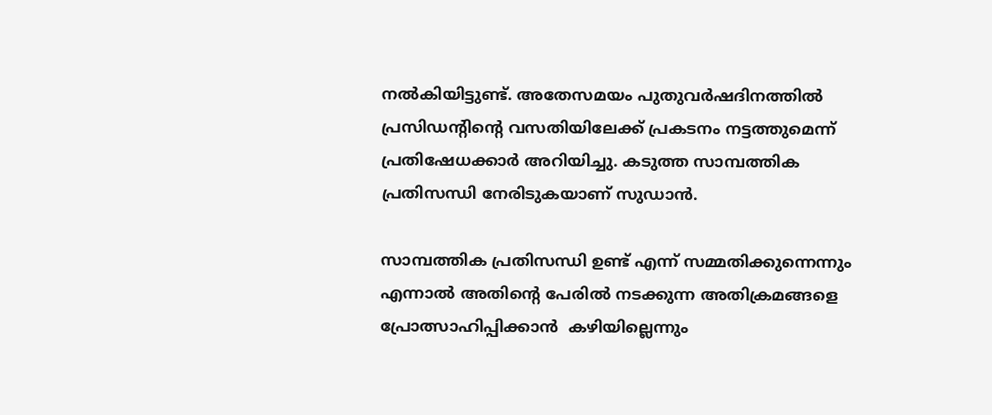നല്‍കിയിട്ടുണ്ട്. അതേസമയം പുതുവര്‍ഷദിനത്തില്‍ പ്രസിഡന്റിന്റെ വസതിയിലേക്ക് പ്രകടനം നട്ടത്തുമെന്ന് പ്രതിഷേധക്കാര്‍ അറിയിച്ചു. കടുത്ത സാമ്പത്തിക പ്രതിസന്ധി നേരിടുകയാണ് സുഡാന്‍.

സാമ്പത്തിക പ്രതിസന്ധി ഉണ്ട് എന്ന് സമ്മതിക്കുന്നെന്നും എന്നാല്‍ അതിന്റെ പേരില്‍ നടക്കുന്ന അതിക്രമങ്ങളെ പ്രോത്സാഹിപ്പിക്കാന്‍ ‍ കഴിയില്ലെന്നും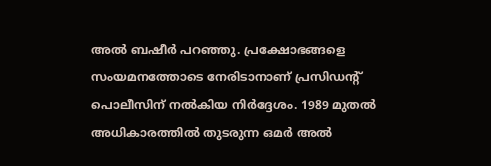അല്‍ ബഷീര്‍ പറഞ്ഞു. പ്രക്ഷോഭങ്ങളെ സംയമനത്തോടെ നേരിടാനാണ് പ്രസിഡന്റ് പൊലീസിന് നല്‍കിയ നിര്‍ദ്ദേശം. 1989 മുതല്‍ അധികാരത്തില്‍ തുടരുന്ന ഒമര്‍ അല്‍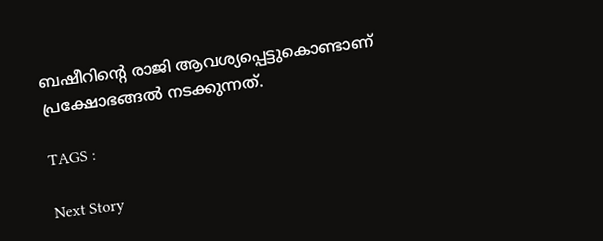ബഷീറിന്റെ രാജി ആവശ്യപ്പെട്ടുകൊണ്ടാണ് പ്രക്ഷോഭങ്ങല്‍ നടക്കുന്നത്.

TAGS :

Next Story